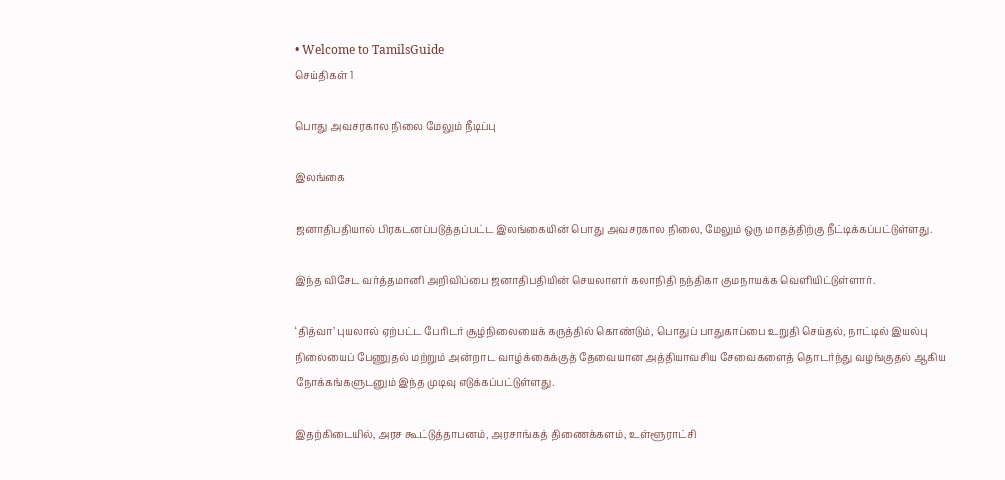• Welcome to TamilsGuide
செய்திகள் 1

பொது அவசரகால நிலை மேலும் நீடிப்பு

இலங்கை

ஜனாதிபதியால் பிரகடனப்படுத்தப்பட்ட இலங்கையின் பொது அவசரகால நிலை, மேலும் ஒரு மாதத்திற்கு நீட்டிக்கப்பட்டுள்ளது.

இந்த விசேட வர்த்தமானி அறிவிப்பை ஜனாதிபதியின் செயலாளர் கலாநிதி நந்திகா குமநாயக்க வெளியிட்டுள்ளார்.

‘தித்வா’ புயலால் ஏற்பட்ட பேரிடர் சூழ்நிலையைக் கருத்தில் கொண்டும், பொதுப் பாதுகாப்பை உறுதி செய்தல், நாட்டில் இயல்பு நிலையைப் பேணுதல் மற்றும் அன்றாட வாழ்க்கைக்குத் தேவையான அத்தியாவசிய சேவைகளைத் தொடர்ந்து வழங்குதல் ஆகிய நோக்கங்களுடனும் இந்த முடிவு எடுக்கப்பட்டுள்ளது.

இதற்கிடையில், அரச கூட்டுத்தாபனம், அரசாங்கத் திணைக்களம், உள்ளூராட்சி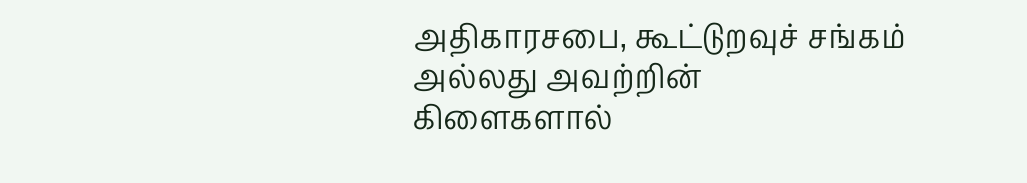அதிகாரசபை, கூட்டுறவுச் சங்கம் அல்லது அவற்றின் கிளைகளால்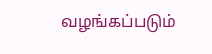வழங்கப்படும்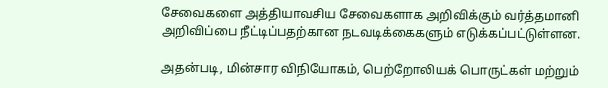சேவைகளை அத்தியாவசிய சேவைகளாக அறிவிக்கும் வர்த்தமானி அறிவிப்பை நீட்டிப்பதற்கான நடவடிக்கைகளும் எடுக்கப்பட்டுள்ளன.

அதன்படி, மின்சார விநியோகம், பெற்றோலியக் பொருட்கள் மற்றும்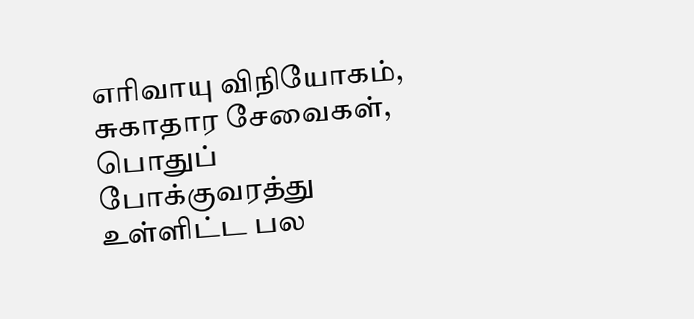எரிவாயு விநியோகம், சுகாதார சேவைகள், பொதுப் போக்குவரத்து உள்ளிட்ட பல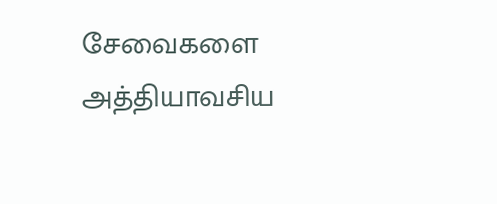சேவைகளை அத்தியாவசிய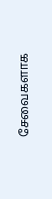சேவைகளாக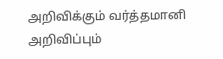அறிவிக்கும் வர்த்தமானி அறிவிப்பும்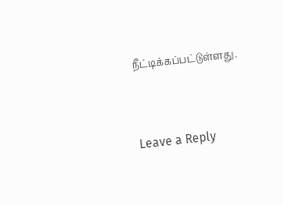நீட்டிக்கப்பட்டுள்ளது.


Leave a Reply